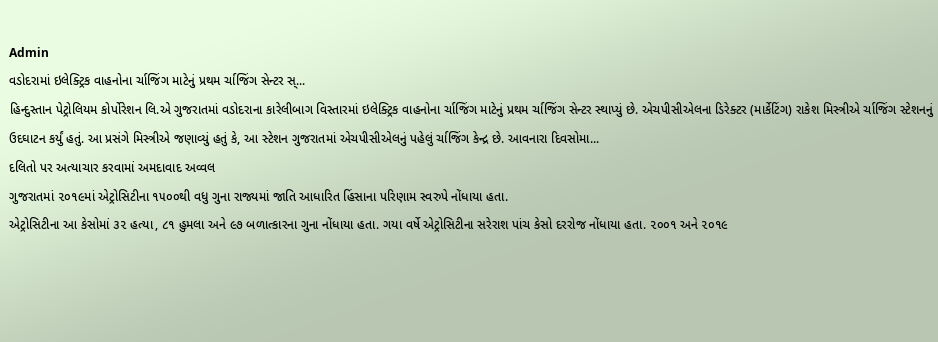Admin
વડોદરામાં ઇલેક્ટ્રિક વાહનોના ર્ચાજિંગ માટેનું પ્રથમ ર્ચાજિંગ સેન્ટર સ્...
હિન્દુસ્તાન પેટ્રોલિયમ કોર્પોરેશન લિ.એ ગુજરાતમાં વડોદરાના કારેલીબાગ વિસ્તારમાં ઇલેક્ટ્રિક વાહનોના ર્ચાજિંગ માટેનું પ્રથમ ર્ચાજિંગ સેન્ટર સ્થાપ્યું છે. એચપીસીએલના ડિરેક્ટર (માર્કેટિંગ) રાકેશ મિસ્ત્રીએ ર્ચાજિંગ સ્ટેશનનું ઉદઘાટન કર્યું હતું. આ પ્રસંગે મિસ્ત્રીએ જણાવ્યું હતું કે, આ સ્ટેશન ગુજરાતમાં એચપીસીએલનું પહેલું ર્ચાજિંગ કેન્દ્ર છે. આવનારા દિવસોમા...
દલિતો પર અત્યાચાર કરવામાં અમદાવાદ અવ્વલ
ગુજરાતમાં ૨૦૧૯માં એટ્રોસિટીના ૧૫૦૦થી વધુ ગુના રાજ્યમાં જાતિ આધારિત હિંસાના પરિણામ સ્વરુપે નોંધાયા હતા.
એટ્રોસિટીના આ કેસોમાં ૩૨ હત્યા, ૮૧ હુમલા અને ૯૭ બળાત્કારના ગુના નોંધાયા હતા. ગયા વર્ષે એટ્રોસિટીના સરેરાશ પાંચ કેસો દરરોજ નોંધાયા હતા. ૨૦૦૧ અને ૨૦૧૯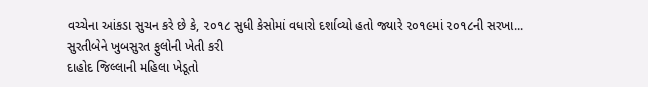વચ્ચેના આંકડા સુચન કરે છે કે, ૨૦૧૮ સુધી કેસોમાં વધારો દર્શાવ્યો હતો જ્યારે ૨૦૧૯માં ૨૦૧૮ની સરખા...
સુરતીબેને ખુબસુરત ફુલોની ખેતી કરી
દાહોદ જિલ્લાની મહિલા ખેડૂતો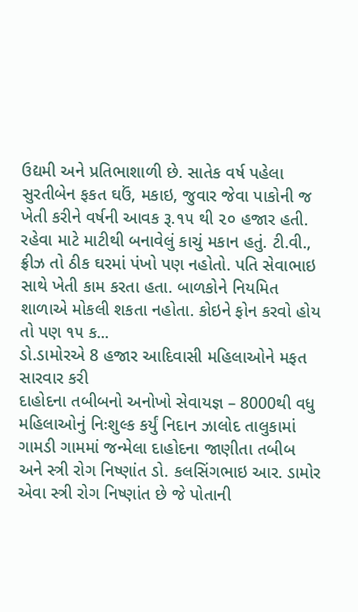ઉદ્યમી અને પ્રતિભાશાળી છે. સાતેક વર્ષ પહેલા સુરતીબેન ફકત ઘઉં, મકાઇ, જુવાર જેવા પાકોની જ ખેતી કરીને વર્ષની આવક રૂ.૧૫ થી ૨૦ હજાર હતી. રહેવા માટે માટીથી બનાવેલું કાચું મકાન હતું. ટી.વી., ફ્રીઝ તો ઠીક ઘરમાં પંખો પણ નહોતો. પતિ સેવાભાઇ સાથે ખેતી કામ કરતા હતા. બાળકોને નિયમિત શાળાએ મોકલી શકતા નહોતા. કોઇને ફોન કરવો હોય તો પણ ૧૫ ક...
ડો.ડામોરએ 8 હજાર આદિવાસી મહિલાઓને મફત સારવાર કરી
દાહોદના તબીબનો અનોખો સેવાયજ્ઞ – 8000થી વધુ મહિલાઓનું નિઃશુલ્ક કર્યું નિદાન ઝાલોદ તાલુકામાં ગામડી ગામમાં જન્મેલા દાહોદના જાણીતા તબીબ અને સ્ત્રી રોગ નિષ્ણાંત ડો. કલસિંગભાઇ આર. ડામોર એવા સ્ત્રી રોગ નિષ્ણાંત છે જે પોતાની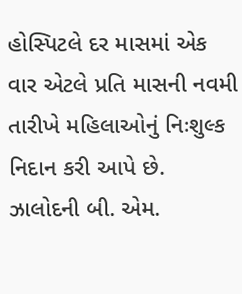હોસ્પિટલે દર માસમાં એક વાર એટલે પ્રતિ માસની નવમી તારીખે મહિલાઓનું નિઃશુલ્ક નિદાન કરી આપે છે. ઝાલોદની બી. એમ.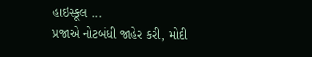હાઇસ્કૂલ ...
પ્રજાએ નોટબંધી જાહેર કરી, મોદી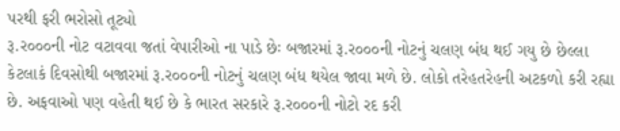પરથી ફરી ભરોસો તૂટ્યો
રૂ.ર૦૦૦ની નોટ વટાવવા જતાં વેપારીઓ ના પાડે છેઃ બજારમાં રૂ.ર૦૦૦ની નોટનું ચલણ બંધ થઈ ગયુ છે છેલ્લા કેટલાકં દિવસોથી બજારમાં રૂ.ર૦૦૦ની નોટનું ચલણ બંધ થયેલ જાવા મળે છે. લોકો તરેહતરેહની અટકળો કરી રહ્યા છે. અફવાઓ પણ વહેતી થઈ છે કે ભારત સરકારે રૂ.ર૦૦૦ની નોટો રદ કરી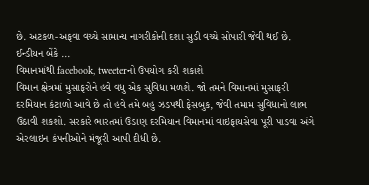છે. અટકળ-અફવા વચ્ચે સામાન્ય નાગરીકોની દશા સુડી વચ્ચે સોપારી જેવી થઈ છે. ઈન્ડીયન બેંકે ...
વિમાનમાંથી facebook, tweeterનો ઉપયોગ કરી શકાશે
વિમાન ક્ષેત્રમાં મુસાફરોને હવે વધુ એક સુવિધા મળશે. જો તમને વિમાનમાં મુસાફરી દરમિયાન કંટાળો આવે છે તો હવે તમે બહુ ઝડપથી ફેસબુક, જેવી તમામ સુવિધાનો લાભ ઉઠાવી શકશો. સરકારે ભારતમાં ઉડાણ દરમિયાન વિમાનમાં વાઇફાયસેવા પૂરી પાડવા અંગે એરલાઇન કંપનીઓને મંજૂરી આપી દીધી છે.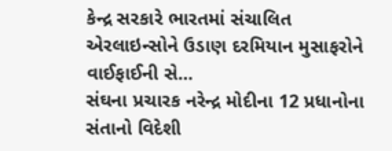કેન્દ્ર સરકારે ભારતમાં સંચાલિત એરલાઇન્સોને ઉડાણ દરમિયાન મુસાફરોને વાઈફાઈની સે...
સંઘના પ્રચારક નરેન્દ્ર મોદીના 12 પ્રધાનોના સંતાનો વિદેશી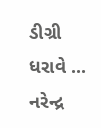ડીગ્રી ધરાવે ...
નરેન્દ્ર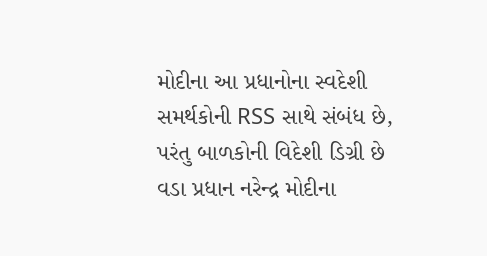મોદીના આ પ્રધાનોના સ્વદેશી સમર્થકોની RSS સાથે સંબંધ છે, પરંતુ બાળકોની વિદેશી ડિગ્રી છે વડા પ્રધાન નરેન્દ્ર મોદીના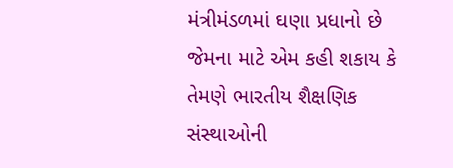મંત્રીમંડળમાં ઘણા પ્રધાનો છે જેમના માટે એમ કહી શકાય કે તેમણે ભારતીય શૈક્ષણિક સંસ્થાઓની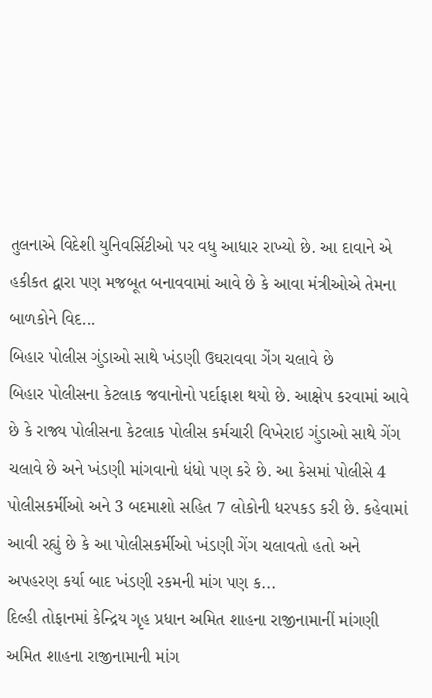તુલનાએ વિદેશી યુનિવર્સિટીઓ પર વધુ આધાર રાખ્યો છે. આ દાવાને એ હકીકત દ્વારા પણ મજબૂત બનાવવામાં આવે છે કે આવા મંત્રીઓએ તેમના બાળકોને વિદ...
બિહાર પોલીસ ગુંડાઓ સાથે ખંડણી ઉઘરાવવા ગેંગ ચલાવે છે
બિહાર પોલીસના કેટલાક જવાનોનો પર્દાફાશ થયો છે. આક્ષેપ કરવામાં આવે છે કે રાજ્ય પોલીસના કેટલાક પોલીસ કર્મચારી વિખેરાઇ ગુંડાઓ સાથે ગેંગ ચલાવે છે અને ખંડણી માંગવાનો ધંધો પણ કરે છે. આ કેસમાં પોલીસે 4 પોલીસકર્મીઓ અને 3 બદમાશો સહિત 7 લોકોની ધરપકડ કરી છે. કહેવામાં આવી રહ્યું છે કે આ પોલીસકર્મીઓ ખંડણી ગેંગ ચલાવતો હતો અને અપહરણ કર્યા બાદ ખંડણી રકમની માંગ પણ ક...
દિલ્હી તોફાનમાં કેન્દ્રિય ગૃહ પ્રધાન અમિત શાહના રાજીનામાનીં માંગણી
અમિત શાહના રાજીનામાની માંગ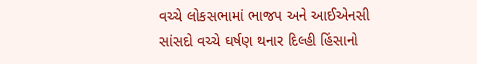વચ્ચે લોકસભામાં ભાજપ અને આઈએનસી સાંસદો વચ્ચે ઘર્ષણ થનાર દિલ્હી હિંસાનો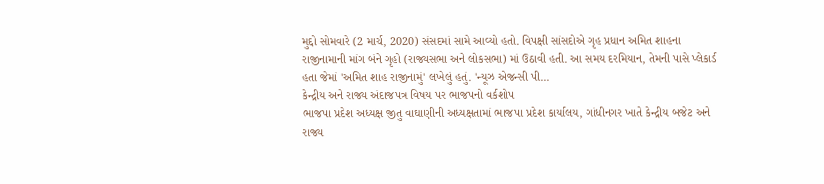મુદ્દો સોમવારે (2 માર્ચ, 2020) સંસદમાં સામે આવ્યો હતો. વિપક્ષી સાંસદોએ ગૃહ પ્રધાન અમિત શાહના રાજીનામાની માંગ બંને ગૃહો (રાજ્યસભા અને લોકસભા) માં ઉઠાવી હતી. આ સમય દરમિયાન, તેમની પાસે પ્લેકાર્ડ હતા જેમાં 'અમિત શાહ રાજીનામું' લખેલું હતું. 'ન્યૂઝ એજન્સી પી...
કેન્દ્રીય અને રાજ્ય અંદાજપત્ર વિષય પર ભાજપનો વર્કશોપ
ભાજપા પ્રદેશ અધ્યક્ષ જીતુ વાઘાણીની અધ્યક્ષતામાં ભાજપા પ્રદેશ કાર્યાલય, ગાંધીનગર ખાતે કેન્દ્રીય બજેટ અને રાજ્ય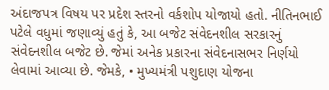અંદાજપત્ર વિષય પર પ્રદેશ સ્તરનો વર્કશોપ યોજાયો હતો. નીતિનભાઈ પટેલે વધુમાં જણાવ્યું હતું કે, આ બજેટ સંવેદનશીલ સરકારનું સંવેદનશીલ બજેટ છે. જેમાં અનેક પ્રકારના સંવેદનાસભર નિર્ણયો લેવામાં આવ્યા છે. જેમકે, • મુખ્યમંત્રી પશુદાણ યોજના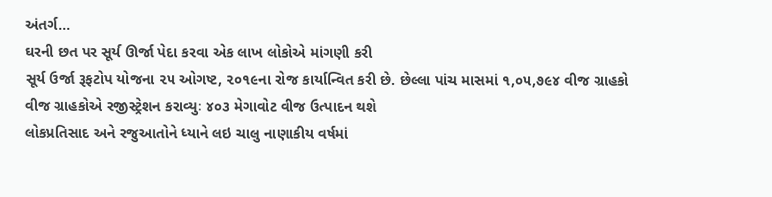અંતર્ગ...
ઘરની છત પર સૂર્ય ઊર્જા પેદા કરવા એક લાખ લોકોએ માંગણી કરી
સૂર્ય ઉર્જા રૂફટોપ યોજના ૨૫ ઓગષ્ટ, ૨૦૧૯ના રોજ કાર્યાન્વિત કરી છે. છેલ્લા પાંચ માસમાં ૧,૦૫,૭૯૪ વીજ ગ્રાહકો વીજ ગ્રાહકોએ રજીસ્ટ્રેશન કરાવ્યુઃ ૪૦૩ મેગાવોટ વીજ ઉત્પાદન થશે
લોકપ્રતિસાદ અને રજુઆતોને ધ્યાને લઇ ચાલુ નાણાકીય વર્ષમાં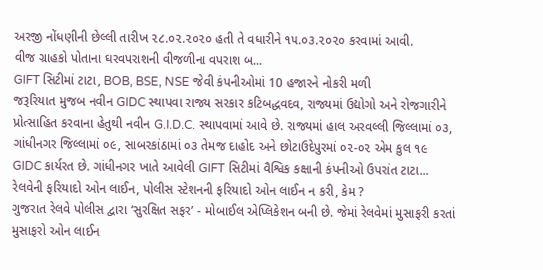અરજી નોંધણીની છેલ્લી તારીખ ૨૮.૦૨.૨૦૨૦ હતી તે વધારીને ૧૫.૦૩.૨૦૨૦ કરવામાં આવી.
વીજ ગ્રાહકો પોતાના ઘરવપરાશની વીજળીના વપરાશ બ...
GIFT સિટીમાં ટાટા, BOB, BSE, NSE જેવી કંપનીઓમાં 10 હજારને નોકરી મળી
જરૂરિયાત મુજબ નવીન GIDC સ્થાપવા રાજ્ય સરકાર કટિબદ્ધવદવ, રાજ્યમાં ઉદ્યોગો અને રોજગારીને પ્રોત્સાહિત કરવાના હેતુથી નવીન G.I.D.C. સ્થાપવામાં આવે છે. રાજ્યમાં હાલ અરવલ્લી જિલ્લામાં ૦૩, ગાંધીનગર જિલ્લામાં ૦૯, સાબરકાંઠામાં ૦૩ તેમજ દાહોદ અને છોટાઉદેપુરમાં ૦૨-૦૨ એમ કુલ ૧૯ GIDC કાર્યરત છે. ગાંધીનગર ખાતે આવેલી GIFT સિટીમાં વૈશ્વિક કક્ષાની કંપનીઓ ઉપરાંત ટાટા...
રેલવેની ફરિયાદો ઓન લાઈન, પોલીસ સ્ટેશનની ફરિયાદો ઓન લાઈન ન કરી, કેમ ?
ગુજરાત રેલવે પોલીસ દ્વારા ‘સુરક્ષિત સફર’ - મોબાઈલ એપ્લિકેશન બની છે. જેમાં રેલવેમાં મુસાફરી કરતાં મુસાફરો ઓન લાઈન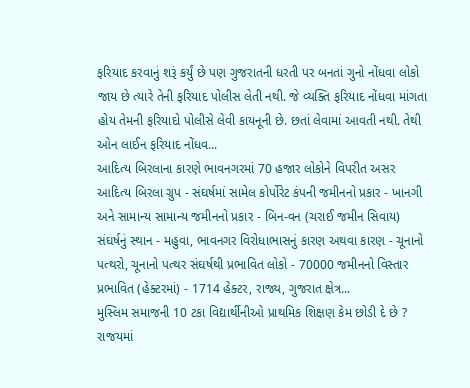ફરિયાદ કરવાનું શરૂં કર્યું છે પણ ગુજરાતની ધરતી પર બનતાં ગુનો નોંધવા લોકો જાય છે ત્યારે તેની ફરિયાદ પોલીસ લેતી નથી. જે વ્યક્તિ ફરિયાદ નોંધવા માંગતા હોય તેમની ફરિયાદો પોલીસે લેવી કાયનૂની છે. છતાં લેવામાં આવતી નથી. તેથી ઓન લાઈન ફરિયાદ નોંધવ...
આદિત્ય બિરલાના કારણે ભાવનગરમાં 70 હજાર લોકોને વિપરીત અસર
આદિત્ય બિરલા ગ્રુપ - સંઘર્ષમાં સામેલ કોર્પોરેટ કંપની જમીનનો પ્રકાર - ખાનગી અને સામાન્ય સામાન્ય જમીનનો પ્રકાર - બિન-વન (ચરાઈ જમીન સિવાય) સંઘર્ષનું સ્થાન - મહુવા, ભાવનગર વિરોધાભાસનું કારણ અથવા કારણ - ચૂનાનો પત્થરો, ચૂનાનો પત્થર સંઘર્ષથી પ્રભાવિત લોકો - 70000 જમીનનો વિસ્તાર પ્રભાવિત (હેક્ટરમાં) - 1714 હેક્ટર, રાજ્ય, ગુજરાત ક્ષેત્ર...
મુસ્લિમ સમાજની 10 ટકા વિદ્યાર્થીનીઓ પ્રાથમિક શિક્ષણ કેમ છોડી દે છે ?
રાજયમાં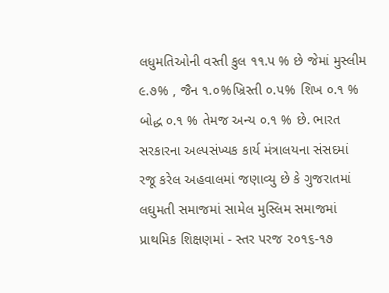લધુમતિઓની વસ્તી કુલ ૧૧.પ % છે જેમાં મુસ્લીમ ૯.૭% , જૈન ૧.૦%ખ્રિસ્તી ૦.પ% શિખ ૦.૧ % બોદ્ધ ૦.૧ % તેમજ અન્ય ૦.૧ % છે. ભારત સરકારના અલ્પસંખ્યક કાર્ય મંત્રાલયના સંસદમાં રજૂ કરેલ અહવાલમાં જણાવ્યુ છે કે ગુજરાતમાં લઘુમતી સમાજમાં સામેલ મુસ્લિમ સમાજમાં પ્રાથમિક શિક્ષણમાં - સ્તર પરજ ૨૦૧૬-૧૭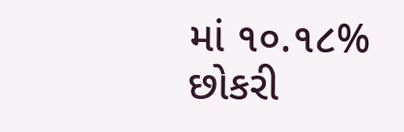માં ૧૦.૧૮% છોકરી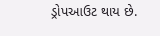ડ્રોપઆઉટ થાય છે.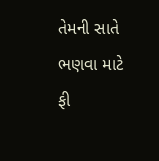તેમની સાતે ભણવા માટે ફી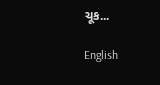ચૂક...

English